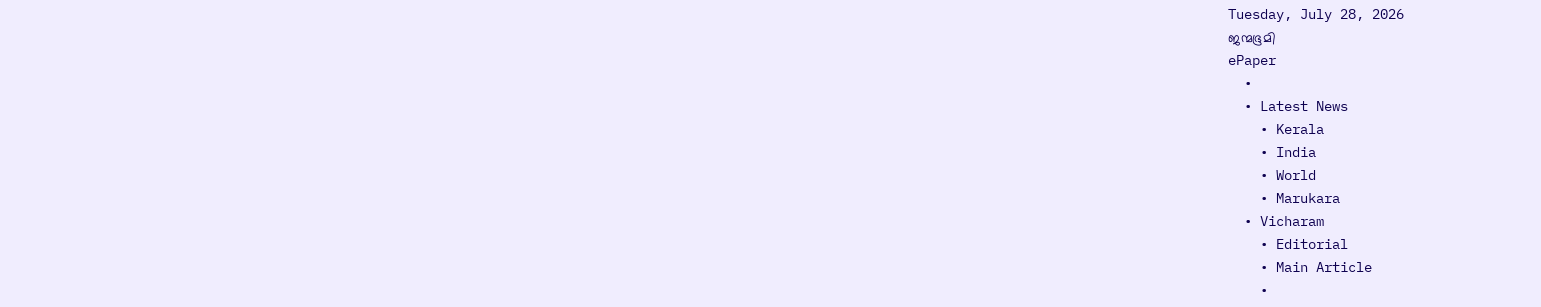Tuesday, July 28, 2026
ജന്മഭൂമി
ePaper
  •
  • Latest News
    • Kerala
    • India
    • World
    • Marukara
  • Vicharam
    • Editorial
    • Main Article
    •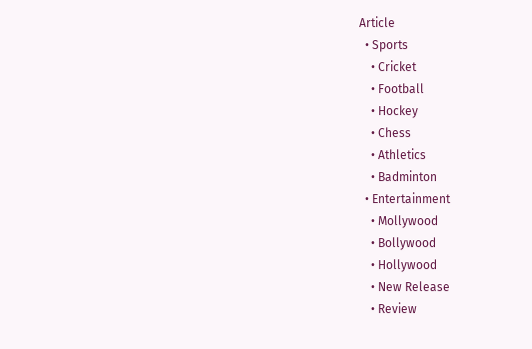Article
  • Sports
    • Cricket
    • Football
    • Hockey
    • Chess
    • Athletics
    • Badminton
  • Entertainment
    • Mollywood
    • Bollywood
    • Hollywood
    • New Release
    • Review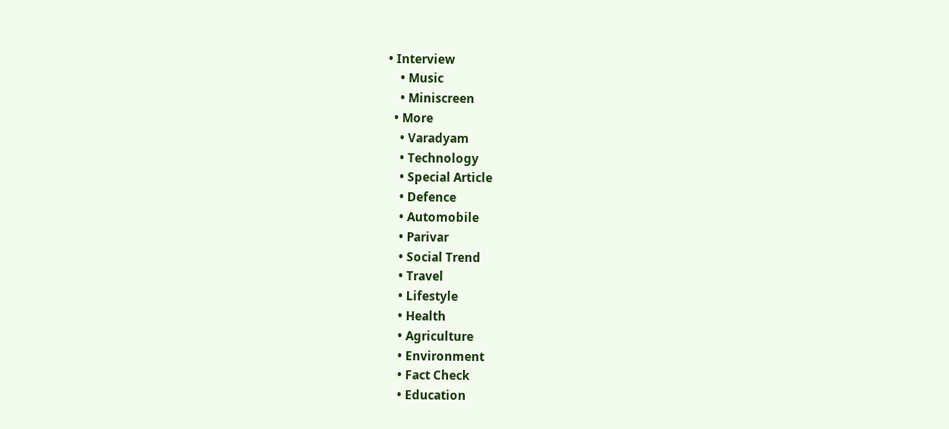• Interview
    • Music
    • Miniscreen
  • More
    • Varadyam
    • Technology
    • Special Article
    • Defence
    • Automobile
    • Parivar
    • Social Trend
    • Travel
    • Lifestyle
    • Health
    • Agriculture
    • Environment
    • Fact Check
    • Education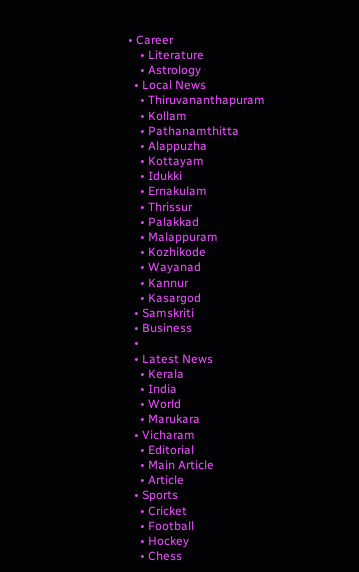• Career
    • Literature
    • Astrology
  • Local News
    • Thiruvananthapuram
    • Kollam
    • Pathanamthitta
    • Alappuzha
    • Kottayam
    • Idukki
    • Ernakulam
    • Thrissur
    • Palakkad
    • Malappuram
    • Kozhikode
    • Wayanad
    • Kannur
    • Kasargod
  • Samskriti
  • Business
  •
  • Latest News
    • Kerala
    • India
    • World
    • Marukara
  • Vicharam
    • Editorial
    • Main Article
    • Article
  • Sports
    • Cricket
    • Football
    • Hockey
    • Chess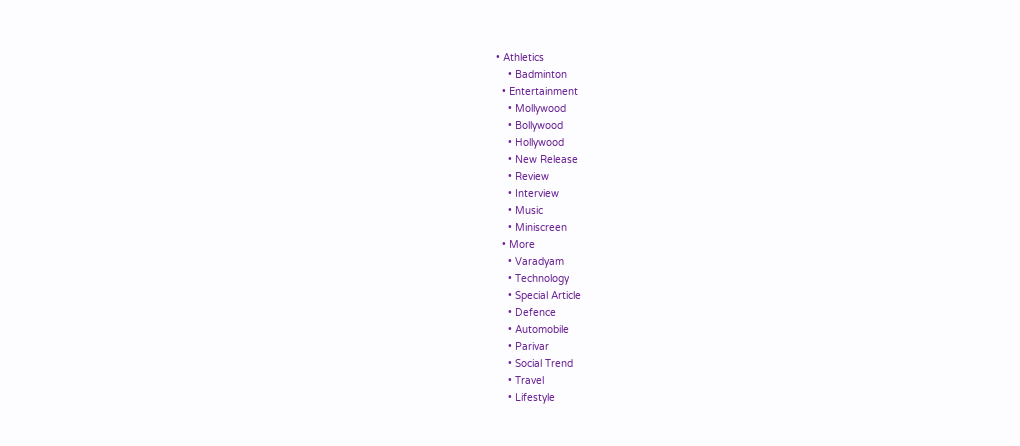• Athletics
    • Badminton
  • Entertainment
    • Mollywood
    • Bollywood
    • Hollywood
    • New Release
    • Review
    • Interview
    • Music
    • Miniscreen
  • More
    • Varadyam
    • Technology
    • Special Article
    • Defence
    • Automobile
    • Parivar
    • Social Trend
    • Travel
    • Lifestyle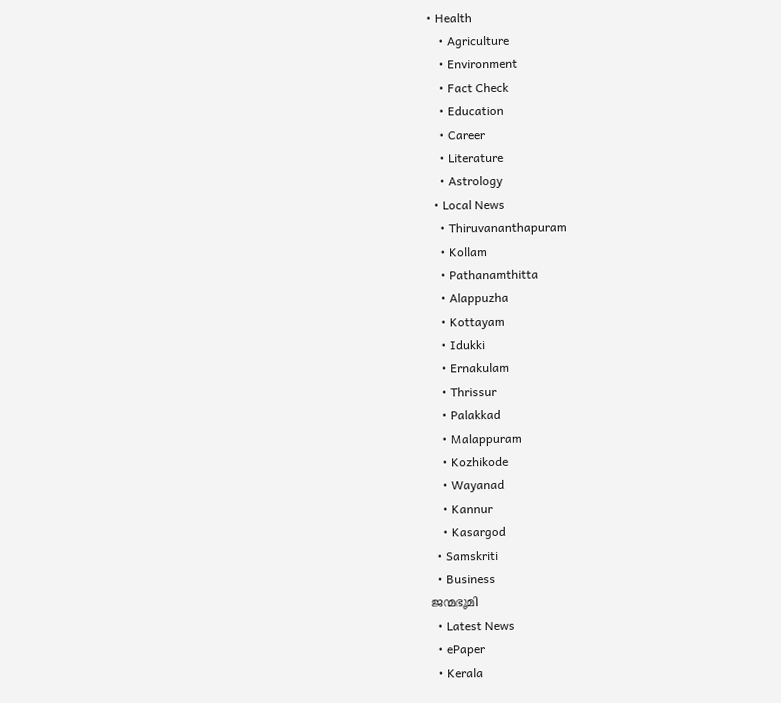• Health
    • Agriculture
    • Environment
    • Fact Check
    • Education
    • Career
    • Literature
    • Astrology
  • Local News
    • Thiruvananthapuram
    • Kollam
    • Pathanamthitta
    • Alappuzha
    • Kottayam
    • Idukki
    • Ernakulam
    • Thrissur
    • Palakkad
    • Malappuram
    • Kozhikode
    • Wayanad
    • Kannur
    • Kasargod
  • Samskriti
  • Business
ജന്മഭൂമി
  • Latest News
  • ePaper
  • Kerala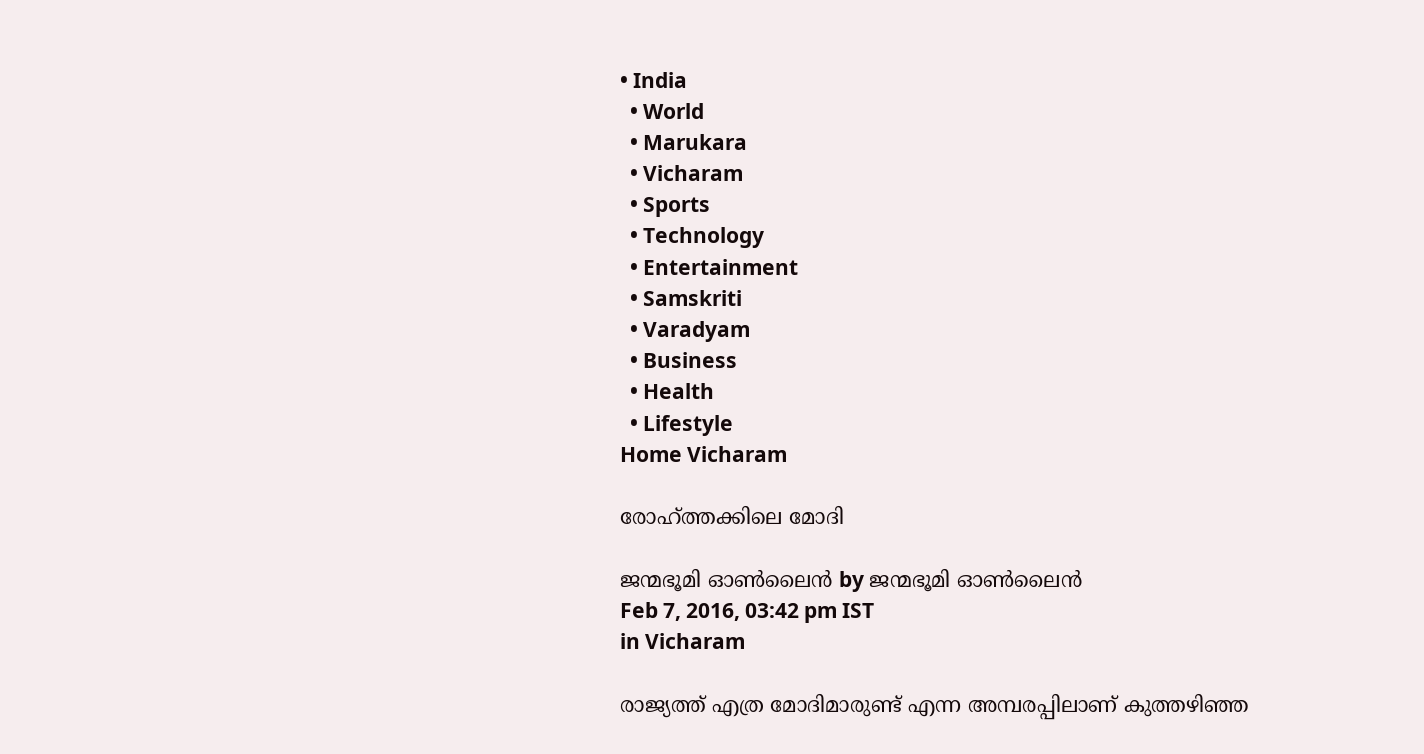• India
  • World
  • Marukara
  • Vicharam
  • Sports
  • Technology
  • Entertainment
  • Samskriti
  • Varadyam
  • Business
  • Health
  • Lifestyle
Home Vicharam

രോഹ്ത്തക്കിലെ മോദി

ജന്മഭൂമി ഓണ്‍ലൈന്‍ by ജന്മഭൂമി ഓണ്‍ലൈന്‍
Feb 7, 2016, 03:42 pm IST
in Vicharam

രാജ്യത്ത് എത്ര മോദിമാരുണ്ട് എന്ന അമ്പരപ്പിലാണ് കുത്തഴിഞ്ഞ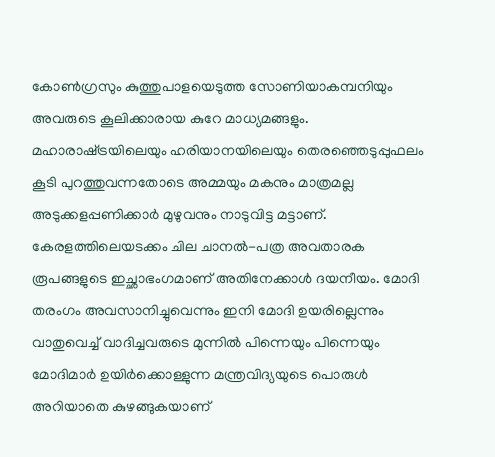കോണ്‍ഗ്രസും കുത്തുപാളയെടുത്ത സോണിയാകമ്പനിയും അവരുടെ കൂലിക്കാരായ കുറേ മാധ്യമങ്ങളും. മഹാരാഷ്‌ട്രയിലെയും ഹരിയാനയിലെയും തെരഞ്ഞെടുപ്പുഫലം കൂടി പുറത്തുവന്നതോടെ അമ്മയും മകനും മാത്രമല്ല അടുക്കളപ്പണിക്കാര്‍ മുഴുവനും നാടുവിട്ട മട്ടാണ്. കേരളത്തിലെയടക്കം ചില ചാനല്‍-പത്ര അവതാരക രൂപങ്ങളുടെ ഇച്ഛാഭംഗമാണ് അതിനേക്കാള്‍ ദയനീയം. മോദി തരംഗം അവസാനിച്ചുവെന്നും ഇനി മോദി ഉയരില്ലെന്നും വാതുവെച്ച് വാദിച്ചവരുടെ മുന്നില്‍ പിന്നെയും പിന്നെയും മോദിമാര്‍ ഉയിര്‍ക്കൊള്ളുന്ന മന്ത്രവിദ്യയുടെ പൊരുള്‍ അറിയാതെ കുഴങ്ങുകയാണ്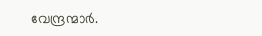വേന്ദ്രന്മാര്‍.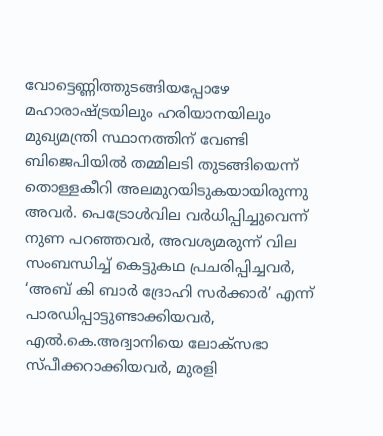വോട്ടെണ്ണിത്തുടങ്ങിയപ്പോഴേ മഹാരാഷ്‌ട്രയിലും ഹരിയാനയിലും മുഖ്യമന്ത്രി സ്ഥാനത്തിന് വേണ്ടി ബിജെപിയില്‍ തമ്മിലടി തുടങ്ങിയെന്ന് തൊള്ളകീറി അലമുറയിടുകയായിരുന്നു അവര്‍. പെട്രോള്‍വില വര്‍ധിപ്പിച്ചുവെന്ന് നുണ പറഞ്ഞവര്‍, അവശ്യമരുന്ന് വില സംബന്ധിച്ച് കെട്ടുകഥ പ്രചരിപ്പിച്ചവര്‍, ‘അബ് കി ബാര്‍ ദ്രോഹി സര്‍ക്കാര്‍’ എന്ന് പാരഡിപ്പാട്ടുണ്ടാക്കിയവര്‍, എല്‍.കെ.അദ്വാനിയെ ലോക്‌സഭാ സ്പീക്കറാക്കിയവര്‍, മുരളി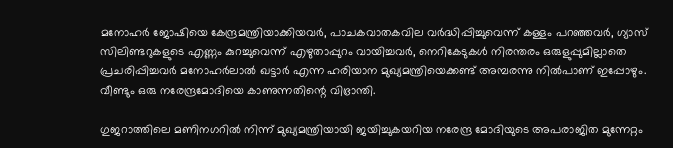മനോഹര്‍ ജോഷിയെ കേന്ദ്രമന്ത്രിയാക്കിയവര്‍, പാചകവാതകവില വര്‍ദ്ധിപ്പിച്ചുവെന്ന് കള്ളം പറഞ്ഞവര്‍, ഗ്യാസ് സിലിണ്ടറുകളുടെ എണ്ണം കുറച്ചുവെന്ന് എഴുതാപ്പുറം വായിച്ചവര്‍, നെറികേടുകള്‍ നിരന്തരം ഒരുളുപ്പുമില്ലാതെ പ്രചരിപ്പിച്ചവര്‍ മനോഹര്‍ലാല്‍ ഖട്ടാര്‍ എന്ന ഹരിയാന മുഖ്യമന്ത്രിയെക്കണ്ട് അമ്പരന്നു നില്‍പാണ് ഇപ്പോഴും. വീണ്ടും ഒരു നരേന്ദ്രമോദിയെ കാണുന്നതിന്റെ വിഭ്രാന്തി.

ഗുജറാത്തിലെ മണിനഗറില്‍ നിന്ന് മുഖ്യമന്ത്രിയായി ജയിച്ചുകയറിയ നരേന്ദ്ര മോദിയുടെ അപരാജിത മുന്നേറ്റം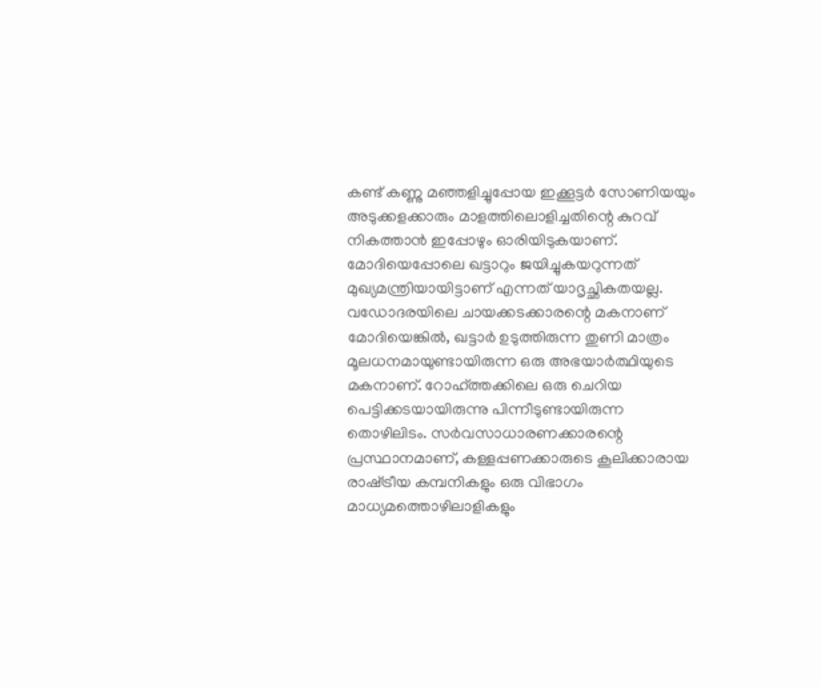കണ്ട് കണ്ണു മഞ്ഞളിച്ചുപ്പോയ ഇക്കൂട്ടര്‍ സോണിയയും അടുക്കളക്കാരും മാളത്തിലൊളിച്ചതിന്റെ കുറവ് നികത്താന്‍ ഇപ്പോഴും ഓരിയിടുകയാണ്. മോദിയെപ്പോലെ ഖട്ടാറും ജയിച്ചുകയറുന്നത് മുഖ്യമന്ത്രിയായിട്ടാണ് എന്നത് യാദൃച്ഛികതയല്ല. വഡോദരയിലെ ചായക്കടക്കാരന്റെ മകനാണ് മോദിയെങ്കില്‍, ഖട്ടാര്‍ ഉടുത്തിരുന്ന തുണി മാത്രം മൂലധനമായുണ്ടായിരുന്ന ഒരു അഭയാര്‍ത്ഥിയുടെ മകനാണ്. റോഹ്ത്തക്കിലെ ഒരു ചെറിയ പെട്ടിക്കടയായിരുന്നു പിന്നീടുണ്ടായിരുന്ന തൊഴിലിടം. സര്‍വസാധാരണക്കാരന്റെ പ്രസ്ഥാനമാണ്, കള്ളപ്പണക്കാരുടെ കൂലിക്കാരായ രാഷ്‌ട്രീയ കമ്പനികളും ഒരു വിഭാഗം മാധ്യമത്തൊഴിലാളികളും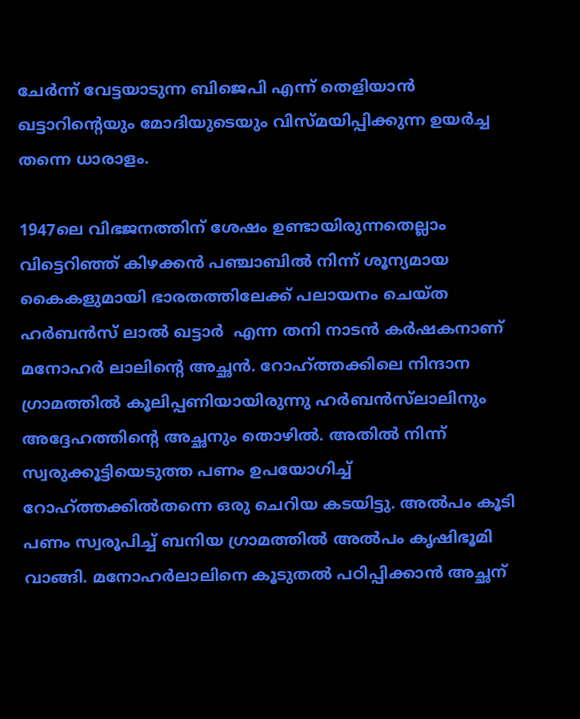ചേര്‍ന്ന് വേട്ടയാടുന്ന ബിജെപി എന്ന് തെളിയാന്‍ ഖട്ടാറിന്റെയും മോദിയുടെയും വിസ്മയിപ്പിക്കുന്ന ഉയര്‍ച്ച തന്നെ ധാരാളം.

1947ലെ വിഭജനത്തിന് ശേഷം ഉണ്ടായിരുന്നതെല്ലാം വിട്ടെറിഞ്ഞ് കിഴക്കന്‍ പഞ്ചാബില്‍ നിന്ന് ശൂന്യമായ കൈകളുമായി ഭാരതത്തിലേക്ക് പലായനം ചെയ്ത ഹര്‍ബന്‍സ് ലാല്‍ ഖട്ടാര്‍  എന്ന തനി നാടന്‍ കര്‍ഷകനാണ് മനോഹര്‍ ലാലിന്റെ അച്ഛന്‍. റോഹ്ത്തക്കിലെ നിന്ദാന ഗ്രാമത്തില്‍ കൂലിപ്പണിയായിരുന്നു ഹര്‍ബന്‍സ്‌ലാലിനും അദ്ദേഹത്തിന്റെ അച്ഛനും തൊഴില്‍. അതില്‍ നിന്ന് സ്വരുക്കൂട്ടിയെടുത്ത പണം ഉപയോഗിച്ച് റോഹ്ത്തക്കില്‍തന്നെ ഒരു ചെറിയ കടയിട്ടു. അല്‍പം കൂടി പണം സ്വരൂപിച്ച് ബനിയ ഗ്രാമത്തില്‍ അല്‍പം കൃഷിഭൂമി വാങ്ങി. മനോഹര്‍ലാലിനെ കൂടുതല്‍ പഠിപ്പിക്കാന്‍ അച്ഛന്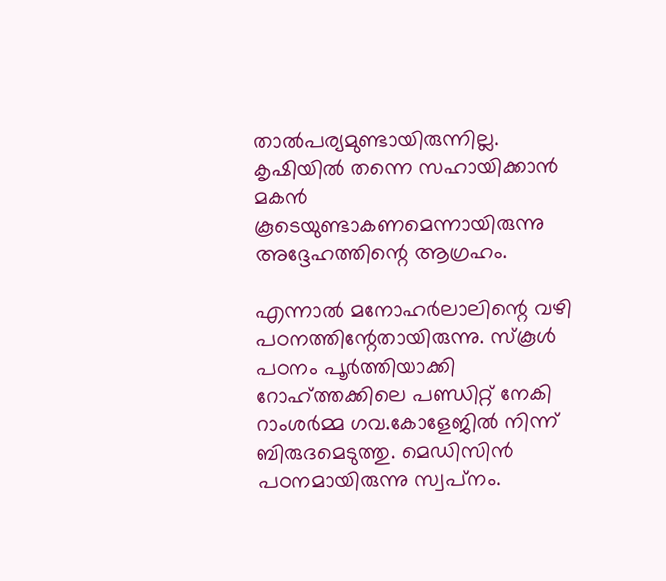താല്‍പര്യമുണ്ടായിരുന്നില്ല. കൃഷിയില്‍ തന്നെ സഹായിക്കാന്‍ മകന്‍ കൂടെയുണ്ടാകണമെന്നായിരുന്നു അദ്ദേഹത്തിന്റെ ആഗ്രഹം.

എന്നാല്‍ മനോഹര്‍ലാലിന്റെ വഴി പഠനത്തിന്റേതായിരുന്നു. സ്‌കൂള്‍ പഠനം പൂര്‍ത്തിയാക്കി റോഹ്ത്തക്കിലെ പണ്ഡിറ്റ് നേകി റാംശര്‍മ്മ ഗവ.കോളേജില്‍ നിന്ന് ബിരുദമെടുത്തു. മെഡിസിന്‍ പഠനമായിരുന്നു സ്വപ്‌നം.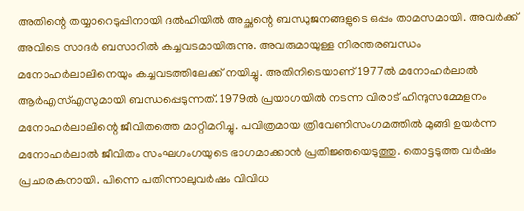അതിന്റെ തയ്യാറെടുപ്പിനായി ദല്‍ഹിയില്‍ അച്ഛന്റെ ബന്ധുജനങ്ങളുടെ ഒപ്പം താമസമായി. അവര്‍ക്ക് അവിടെ സാദര്‍ ബസാറില്‍ കച്ചവടമായിരുന്നു. അവരുമായുള്ള നിരന്തരബന്ധം മനോഹര്‍ലാലിനെയും കച്ചവടത്തിലേക്ക് നയിച്ചു. അതിനിടെയാണ് 1977ല്‍ മനോഹര്‍ലാല്‍ ആര്‍എസ്എസുമായി ബന്ധപ്പെടുന്നത്. 1979ല്‍ പ്രയാഗയില്‍ നടന്ന വിരാട് ഹിന്ദുസമ്മേളനം മനോഹര്‍ലാലിന്റെ ജീവിതത്തെ മാറ്റിമറിച്ചു. പവിത്രമായ ത്രിവേണിസംഗമത്തില്‍ മുങ്ങി ഉയര്‍ന്ന മനോഹര്‍ലാല്‍ ജീവിതം സംഘഗംഗയുടെ ഭാഗമാക്കാന്‍ പ്രതിജ്ഞയെടുത്തു. തൊട്ടടുത്ത വര്‍ഷം പ്രചാരകനായി. പിന്നെ പതിന്നാലുവര്‍ഷം വിവിധ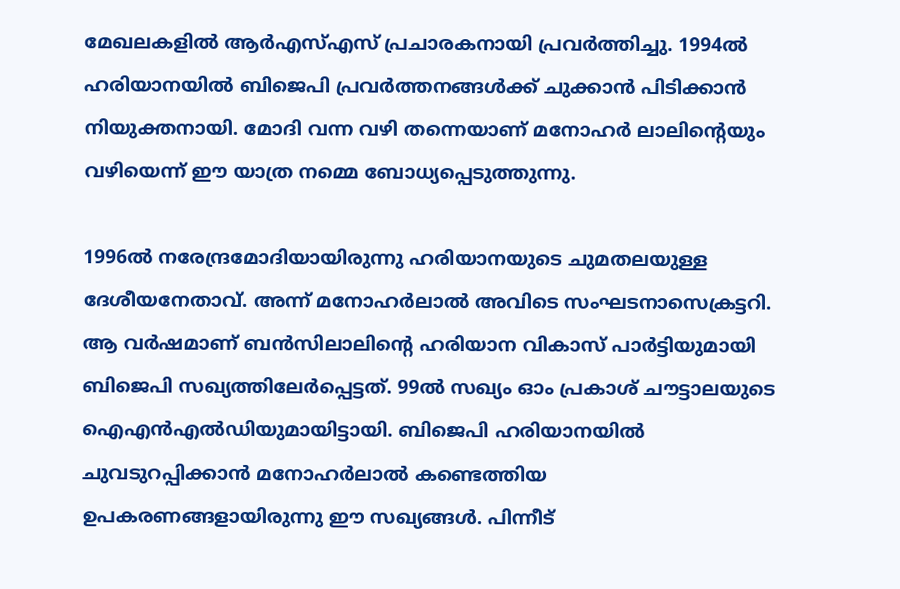മേഖലകളില്‍ ആര്‍എസ്എസ് പ്രചാരകനായി പ്രവര്‍ത്തിച്ചു. 1994ല്‍ ഹരിയാനയില്‍ ബിജെപി പ്രവര്‍ത്തനങ്ങള്‍ക്ക് ചുക്കാന്‍ പിടിക്കാന്‍ നിയുക്തനായി. മോദി വന്ന വഴി തന്നെയാണ് മനോഹര്‍ ലാലിന്റെയും വഴിയെന്ന് ഈ യാത്ര നമ്മെ ബോധ്യപ്പെടുത്തുന്നു.

1996ല്‍ നരേന്ദ്രമോദിയായിരുന്നു ഹരിയാനയുടെ ചുമതലയുള്ള ദേശീയനേതാവ്. അന്ന് മനോഹര്‍ലാല്‍ അവിടെ സംഘടനാസെക്രട്ടറി. ആ വര്‍ഷമാണ് ബന്‍സിലാലിന്റെ ഹരിയാന വികാസ് പാര്‍ട്ടിയുമായി ബിജെപി സഖ്യത്തിലേര്‍പ്പെട്ടത്. 99ല്‍ സഖ്യം ഓം പ്രകാശ് ചൗട്ടാലയുടെ ഐഎന്‍എല്‍ഡിയുമായിട്ടായി. ബിജെപി ഹരിയാനയില്‍ ചുവടുറപ്പിക്കാന്‍ മനോഹര്‍ലാല്‍ കണ്ടെത്തിയ ഉപകരണങ്ങളായിരുന്നു ഈ സഖ്യങ്ങള്‍. പിന്നീട്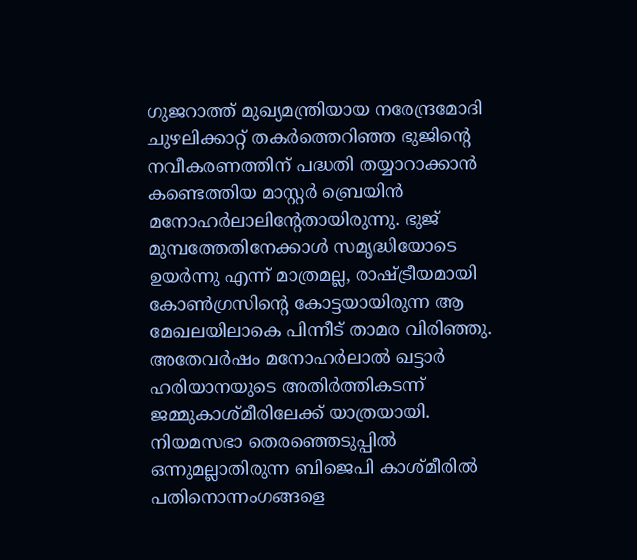ഗുജറാത്ത് മുഖ്യമന്ത്രിയായ നരേന്ദ്രമോദി ചുഴലിക്കാറ്റ് തകര്‍ത്തെറിഞ്ഞ ഭുജിന്റെ നവീകരണത്തിന് പദ്ധതി തയ്യാറാക്കാന്‍ കണ്ടെത്തിയ മാസ്റ്റര്‍ ബ്രെയിന്‍ മനോഹര്‍ലാലിന്റേതായിരുന്നു. ഭുജ് മുമ്പത്തേതിനേക്കാള്‍ സമൃദ്ധിയോടെ ഉയര്‍ന്നു എന്ന് മാത്രമല്ല, രാഷ്‌ട്രീയമായി കോണ്‍ഗ്രസിന്റെ കോട്ടയായിരുന്ന ആ മേഖലയിലാകെ പിന്നീട് താമര വിരിഞ്ഞു. അതേവര്‍ഷം മനോഹര്‍ലാല്‍ ഖട്ടാര്‍ ഹരിയാനയുടെ അതിര്‍ത്തികടന്ന് ജമ്മുകാശ്മീരിലേക്ക് യാത്രയായി. നിയമസഭാ തെരഞ്ഞെടുപ്പില്‍ ഒന്നുമല്ലാതിരുന്ന ബിജെപി കാശ്മീരില്‍ പതിനൊന്നംഗങ്ങളെ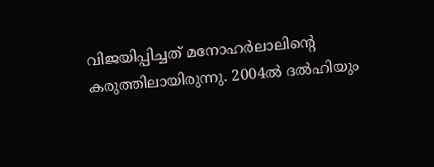വിജയിപ്പിച്ചത് മനോഹര്‍ലാലിന്റെ കരുത്തിലായിരുന്നു. 2004ല്‍ ദല്‍ഹിയും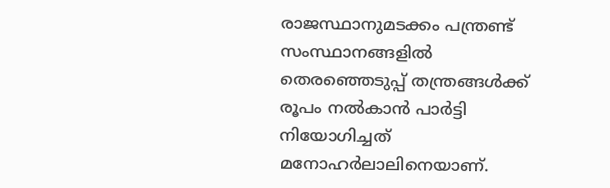രാജസ്ഥാനുമടക്കം പന്ത്രണ്ട് സംസ്ഥാനങ്ങളില്‍ തെരഞ്ഞെടുപ്പ് തന്ത്രങ്ങള്‍ക്ക് രൂപം നല്‍കാന്‍ പാര്‍ട്ടി നിയോഗിച്ചത് മനോഹര്‍ലാലിനെയാണ്.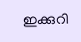ഇക്കുറി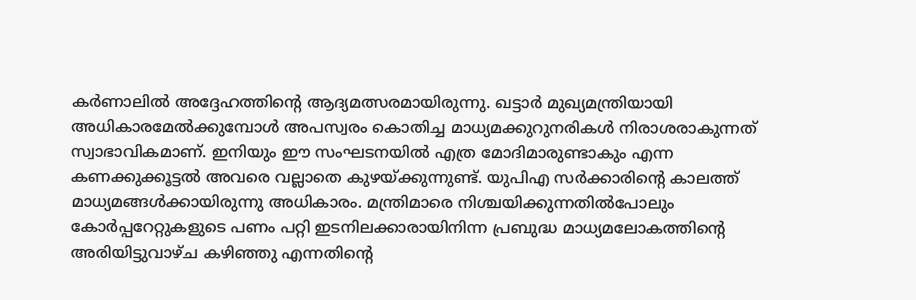കര്‍ണാലില്‍ അദ്ദേഹത്തിന്റെ ആദ്യമത്സരമായിരുന്നു. ഖട്ടാര്‍ മുഖ്യമന്ത്രിയായി അധികാരമേല്‍ക്കുമ്പോള്‍ അപസ്വരം കൊതിച്ച മാധ്യമക്കുറുനരികള്‍ നിരാശരാകുന്നത് സ്വാഭാവികമാണ്. ഇനിയും ഈ സംഘടനയില്‍ എത്ര മോദിമാരുണ്ടാകും എന്ന കണക്കുക്കൂട്ടല്‍ അവരെ വല്ലാതെ കുഴയ്‌ക്കുന്നുണ്ട്. യുപിഎ സര്‍ക്കാരിന്റെ കാലത്ത് മാധ്യമങ്ങള്‍ക്കായിരുന്നു അധികാരം. മന്ത്രിമാരെ നിശ്ചയിക്കുന്നതില്‍പോലും കോര്‍പ്പറേറ്റുകളുടെ പണം പറ്റി ഇടനിലക്കാരായിനിന്ന പ്രബുദ്ധ മാധ്യമലോകത്തിന്റെ അരിയിട്ടുവാഴ്ച കഴിഞ്ഞു എന്നതിന്റെ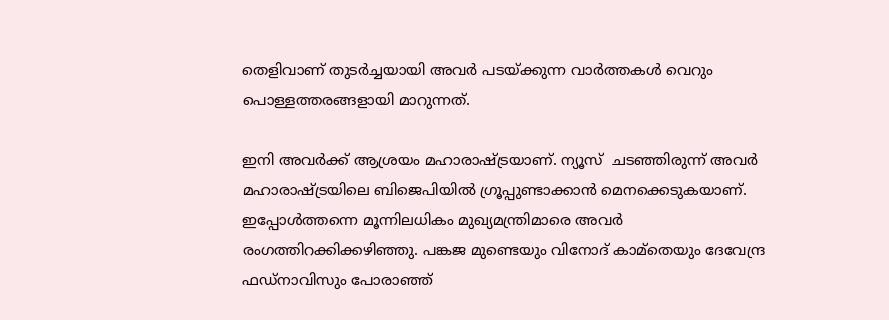തെളിവാണ് തുടര്‍ച്ചയായി അവര്‍ പടയ്‌ക്കുന്ന വാര്‍ത്തകള്‍ വെറും പൊള്ളത്തരങ്ങളായി മാറുന്നത്.

ഇനി അവര്‍ക്ക് ആശ്രയം മഹാരാഷ്‌ട്രയാണ്. ന്യൂസ്  ചടഞ്ഞിരുന്ന് അവര്‍ മഹാരാഷ്‌ട്രയിലെ ബിജെപിയില്‍ ഗ്രൂപ്പുണ്ടാക്കാന്‍ മെനക്കെടുകയാണ്. ഇപ്പോള്‍ത്തന്നെ മൂന്നിലധികം മുഖ്യമന്ത്രിമാരെ അവര്‍ രംഗത്തിറക്കിക്കഴിഞ്ഞു. പങ്കജ മുണ്ടെയും വിനോദ് കാമ്‌തെയും ദേവേന്ദ്ര ഫഡ്‌നാവിസും പോരാഞ്ഞ്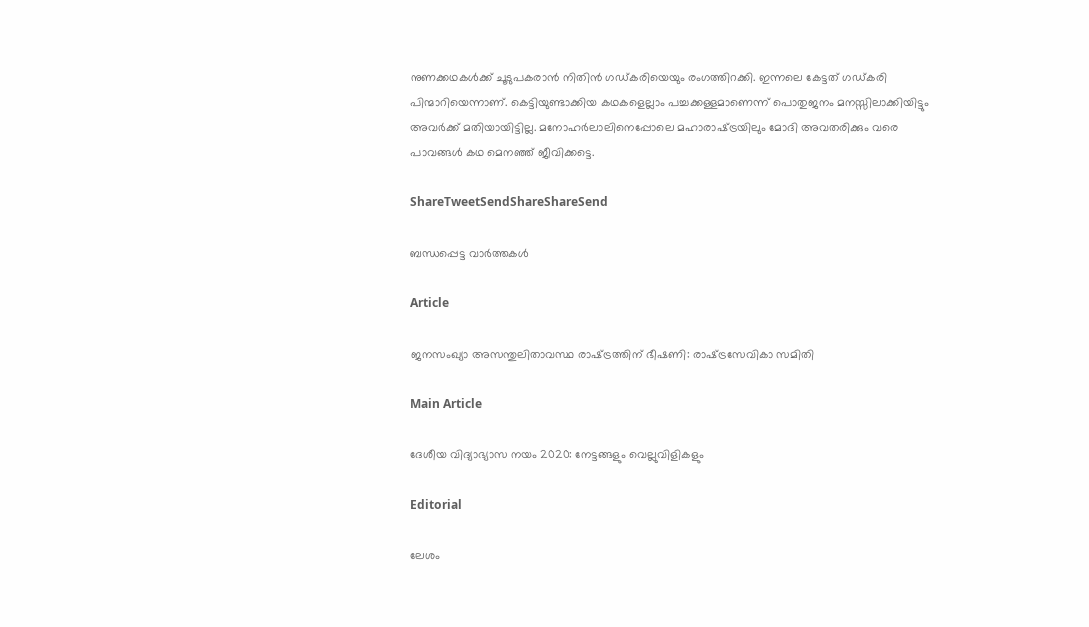നുണക്കഥകള്‍ക്ക് ചൂടുപകരാന്‍ നിതിന്‍ ഗഡ്കരിയെയും രംഗത്തിറക്കി. ഇന്നലെ കേട്ടത് ഗഡ്കരി പിന്മാറിയെന്നാണ്. കെട്ടിയുണ്ടാക്കിയ കഥകളെല്ലാം പച്ചക്കള്ളമാണെന്ന് പൊതുജനം മനസ്സിലാക്കിയിട്ടും അവര്‍ക്ക് മതിയായിട്ടില്ല. മനോഹര്‍ലാലിനെപ്പോലെ മഹാരാഷ്‌ട്രയിലും മോദി അവതരിക്കും വരെ പാവങ്ങള്‍ കഥ മെനഞ്ഞ് ജീവിക്കട്ടെ.

ShareTweetSendShareShareSend

ബന്ധപ്പെട്ട വാര്‍ത്തകള്‍

Article

ജനസംഖ്യാ അസന്തുലിതാവസ്ഥ രാഷ്‌ട്രത്തിന് ഭീഷണി: രാഷ്‌ട്രസേവികാ സമിതി

Main Article

ദേശീയ വിദ്യാഭ്യാസ നയം 2020: നേട്ടങ്ങളും വെല്ലുവിളികളും

Editorial

ലേശം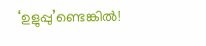‘ഉളുപ്പു’ണ്ടെങ്കില്‍!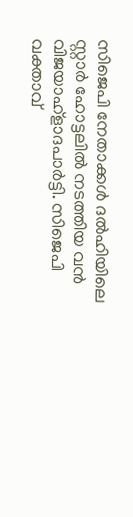സിജെപി നേതാക്കള്‍ ദല്‍ഹിയിലെ സ്റ്റാര്‍ ഹോട്ടലില്‍ നടത്തിയ വന്‍ വിജയാഹ്ളാദപാര്‍ട്ടി. സിജെപി വക്താവ്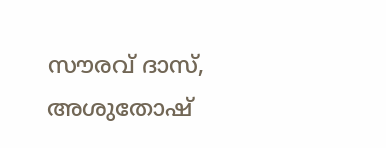സൗരവ് ദാസ്, അശുതോഷ്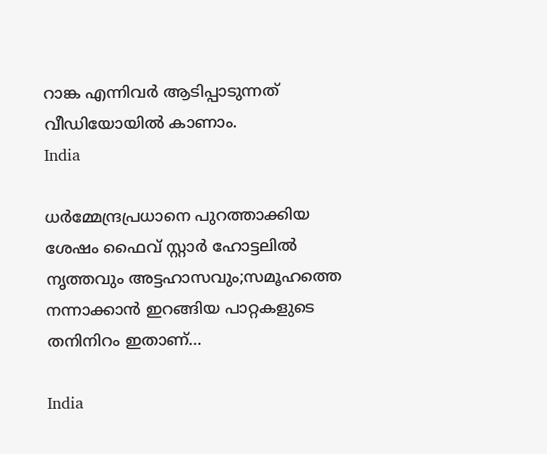റാങ്ക എന്നിവര്‍ ആടിപ്പാടുന്നത് വീഡിയോയില്‍ കാണാം.
India

ധര്‍മ്മേന്ദ്രപ്രധാനെ പുറത്താക്കിയ ശേഷം ഫൈവ് സ്റ്റാര്‍ ഹോട്ടലില്‍ നൃത്തവും അട്ടഹാസവും;സമൂഹത്തെ നന്നാക്കാന്‍ ഇറങ്ങിയ പാറ്റകളുടെ തനിനിറം ഇതാണ്…

India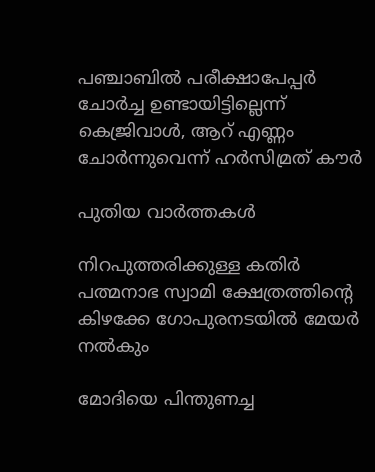പഞ്ചാബില്‍ പരീക്ഷാപേപ്പര്‍ ചോര്‍ച്ച ഉണ്ടായിട്ടില്ലെന്ന് കെജ്രിവാള്‍, ആറ് എണ്ണം ചോര്‍ന്നുവെന്ന് ഹര്‍സിമ്രത് കൗര്‍

പുതിയ വാര്‍ത്തകള്‍

നിറപുത്തരിക്കുള്ള കതിർ പത്മനാഭ സ്വാമി ക്ഷേത്രത്തിന്റെ കിഴക്കേ ഗോപുരനടയില്‍ മേയര്‍ നല്‍കും

മോദിയെ പിന്തുണച്ച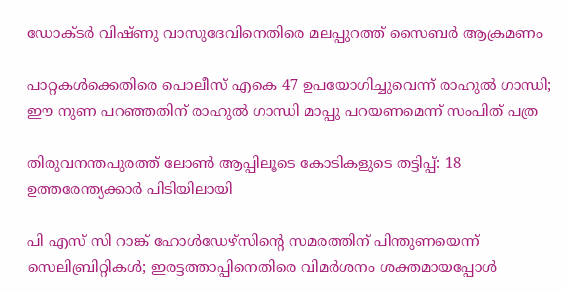ഡോക്ടര്‍ വിഷ്ണു വാസുദേവിനെതിരെ മലപ്പുറത്ത് സൈബര്‍ ആക്രമണം

പാറ്റകള്‍ക്കെതിരെ പൊലീസ് എകെ 47 ഉപയോഗിച്ചുവെന്ന് രാഹുല്‍ ഗാന്ധി; ഈ നുണ പറഞ്ഞതിന് രാഹുല്‍ ഗാന്ധി മാപ്പു പറയണമെന്ന് സംപിത് പത്ര

തിരുവനന്തപുരത്ത് ലോണ്‍ ആപ്പിലൂടെ കോടികളുടെ തട്ടിപ്പ്: 18 ഉത്തരേന്ത്യക്കാര്‍ പിടിയിലായി

പി എസ് സി റാങ്ക് ഹോള്‍ഡേഴ്‌സിന്റെ സമരത്തിന് പിന്തുണയെന്ന് സെലിബ്രിറ്റികള്‍; ഇരട്ടത്താപ്പിനെതിരെ വിമര്‍ശനം ശക്തമായപ്പോള്‍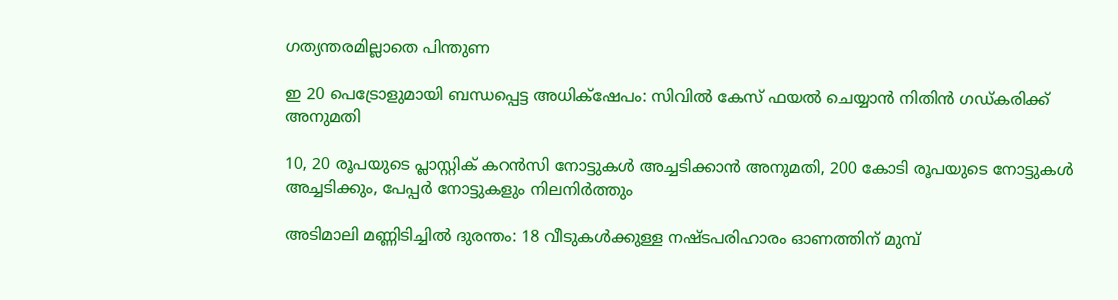ഗത്യന്തരമില്ലാതെ പിന്തുണ

ഇ 20 പെട്രോളുമായി ബന്ധപ്പെട്ട അധിക്‌ഷേപം: സിവില്‍ കേസ് ഫയല്‍ ചെയ്യാന്‍ നിതിന്‍ ഗഡ്കരിക്ക് അനുമതി

10, 20 രൂപയുടെ പ്ലാസ്റ്റിക് കറന്‍സി നോട്ടുകള്‍ അച്ചടിക്കാന്‍ അനുമതി, 200 കോടി രൂപയുടെ നോട്ടുകള്‍ അച്ചടിക്കും, പേപ്പര്‍ നോട്ടുകളും നിലനിര്‍ത്തും

അടിമാലി മണ്ണിടിച്ചില്‍ ദുരന്തം: 18 വീടുകള്‍ക്കുള്ള നഷ്ടപരിഹാരം ഓണത്തിന് മുമ്പ്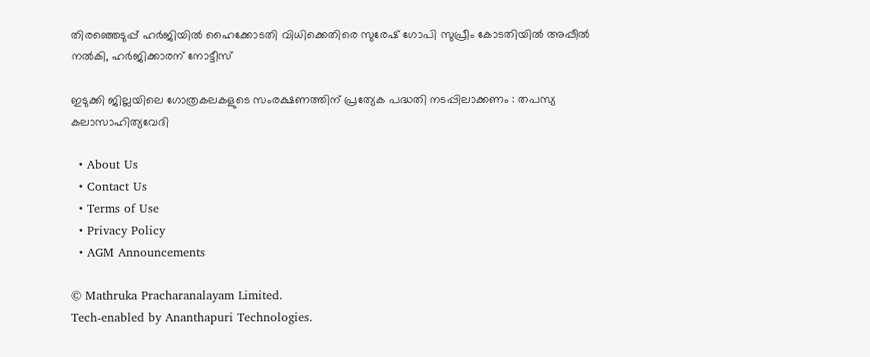തിരഞ്ഞെടുപ്പ് ഹര്‍ജിയില്‍ ഹൈക്കോടതി വിധിക്കെതിരെ സുരേഷ് ഗോപി സുപ്രീം കോടതിയില്‍ അപ്പീല്‍ നല്‍കി, ഹര്‍ജിക്കാരന് നോട്ടീസ്

ഇടുക്കി ജില്ലയിലെ ഗോത്രകലകളുടെ സംരക്ഷണത്തിന് പ്രത്യേക പദ്ധതി നടപ്പിലാക്കണം : തപസ്യ കലാസാഹിത്യവേദി

  • About Us
  • Contact Us
  • Terms of Use
  • Privacy Policy
  • AGM Announcements

© Mathruka Pracharanalayam Limited.
Tech-enabled by Ananthapuri Technologies.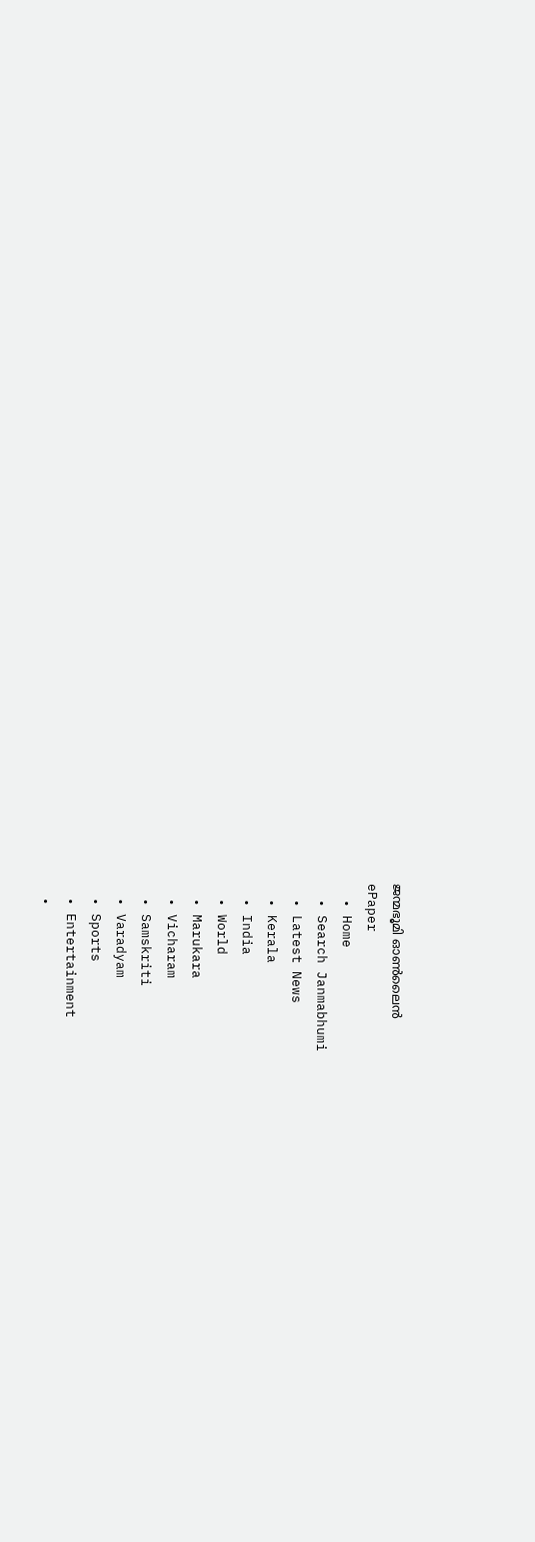ജന്മഭൂമി ഓണ്‍ലൈന്‍
ePaper
  • Home
  • Search Janmabhumi
  • Latest News
  • Kerala
  • India
  • World
  • Marukara
  • Vicharam
  • Samskriti
  • Varadyam
  • Sports
  • Entertainment
  •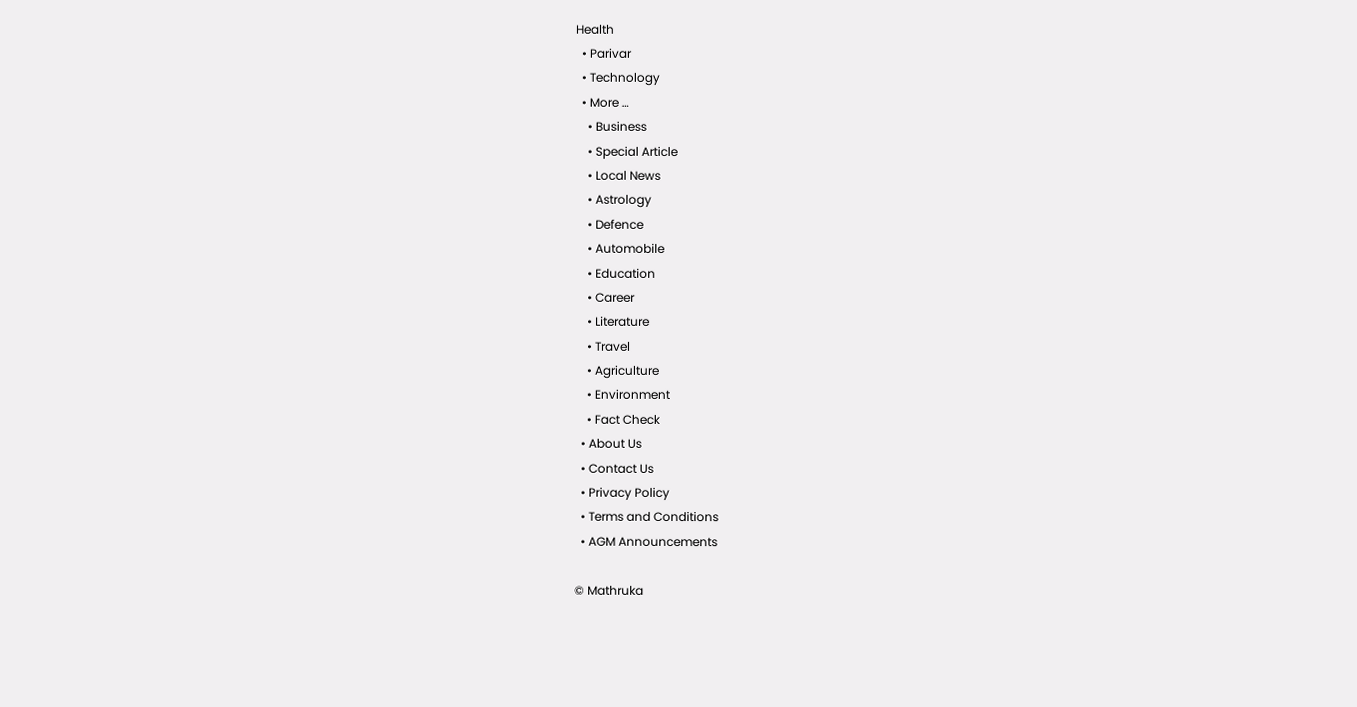Health
  • Parivar
  • Technology
  • More …
    • Business
    • Special Article
    • Local News
    • Astrology
    • Defence
    • Automobile
    • Education
    • Career
    • Literature
    • Travel
    • Agriculture
    • Environment
    • Fact Check
  • About Us
  • Contact Us
  • Privacy Policy
  • Terms and Conditions
  • AGM Announcements

© Mathruka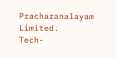Pracharanalayam Limited.
Tech-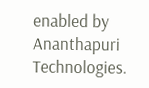enabled by Ananthapuri Technologies.